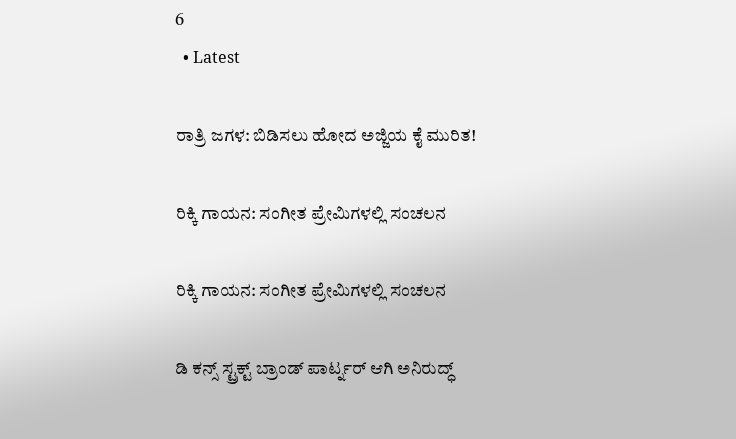6
  • Latest

ರಾತ್ರಿ ಜಗಳ: ಬಿಡಿಸಲು ಹೋದ ಅಜ್ಜಿಯ ಕೈ ಮುರಿತ!

ರಿಕ್ಕಿ ಗಾಯನ: ಸಂಗೀತ ಪ್ರೇಮಿಗಳಲ್ಲಿ ಸಂಚಲನ

ರಿಕ್ಕಿ ಗಾಯನ: ಸಂಗೀತ ಪ್ರೇಮಿಗಳಲ್ಲಿ ಸಂಚಲನ

ಡಿ ಕನ್ಸ್ ಸ್ಟ್ರಕ್ಟ್ ಬ್ರಾಂಡ್ ಪಾರ್ಟ್ನರ್ ಆಗಿ ಅನಿರುದ್ಧ್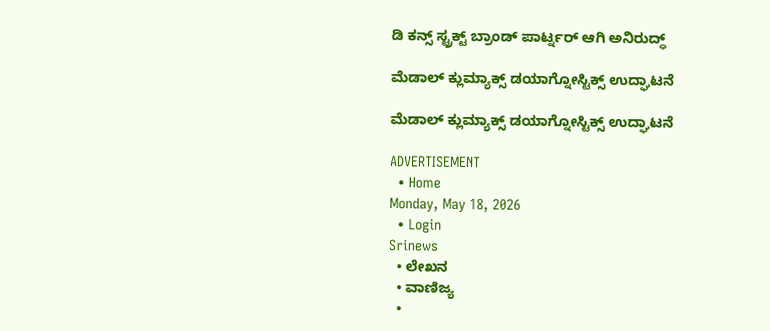ಡಿ ಕನ್ಸ್ ಸ್ಟ್ರಕ್ಟ್ ಬ್ರಾಂಡ್ ಪಾರ್ಟ್ನರ್ ಆಗಿ ಅನಿರುದ್ಧ್

ಮೆಡಾಲ್ ಕ್ಲುಮ್ಯಾಕ್ಸ್ ಡಯಾಗ್ನೋಸ್ಟಿಕ್ಸ್‌ ಉದ್ಘಾಟನೆ

ಮೆಡಾಲ್ ಕ್ಲುಮ್ಯಾಕ್ಸ್ ಡಯಾಗ್ನೋಸ್ಟಿಕ್ಸ್‌ ಉದ್ಘಾಟನೆ

ADVERTISEMENT
  • Home
Monday, May 18, 2026
  • Login
Srinews
  • ಲೇಖನ
  • ವಾಣಿಜ್ಯ
  •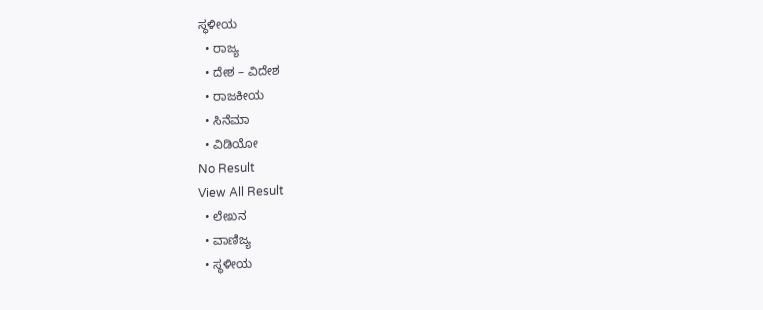ಸ್ಥಳೀಯ
  • ರಾಜ್ಯ
  • ದೇಶ – ವಿದೇಶ
  • ರಾಜಕೀಯ
  • ಸಿನೆಮಾ
  • ವಿಡಿಯೋ
No Result
View All Result
  • ಲೇಖನ
  • ವಾಣಿಜ್ಯ
  • ಸ್ಥಳೀಯ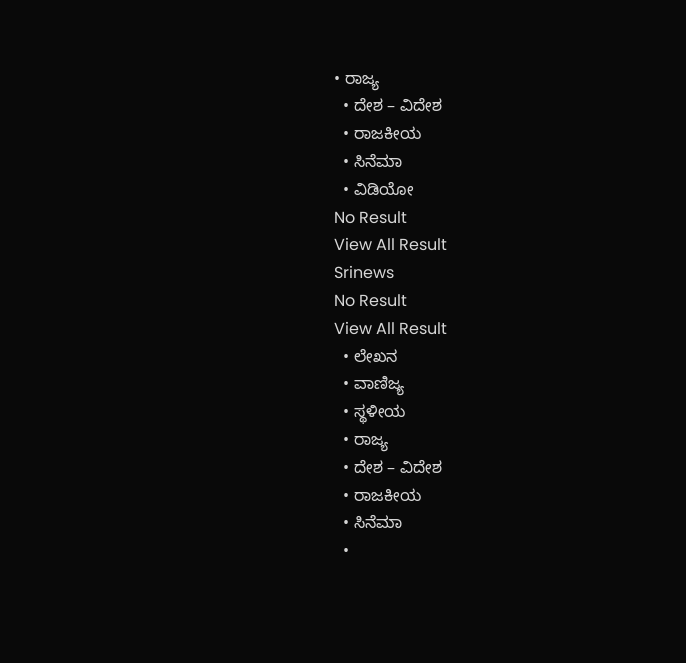• ರಾಜ್ಯ
  • ದೇಶ – ವಿದೇಶ
  • ರಾಜಕೀಯ
  • ಸಿನೆಮಾ
  • ವಿಡಿಯೋ
No Result
View All Result
Srinews
No Result
View All Result
  • ಲೇಖನ
  • ವಾಣಿಜ್ಯ
  • ಸ್ಥಳೀಯ
  • ರಾಜ್ಯ
  • ದೇಶ – ವಿದೇಶ
  • ರಾಜಕೀಯ
  • ಸಿನೆಮಾ
  •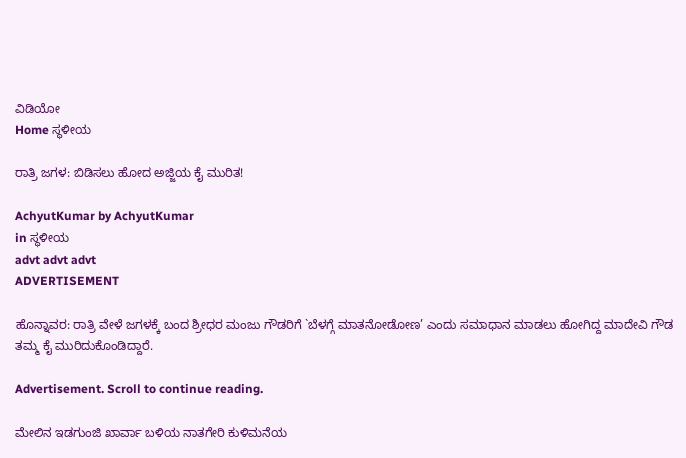ವಿಡಿಯೋ
Home ಸ್ಥಳೀಯ

ರಾತ್ರಿ ಜಗಳ: ಬಿಡಿಸಲು ಹೋದ ಅಜ್ಜಿಯ ಕೈ ಮುರಿತ!

AchyutKumar by AchyutKumar
in ಸ್ಥಳೀಯ
advt advt advt
ADVERTISEMENT

ಹೊನ್ನಾವರ: ರಾತ್ರಿ ವೇಳೆ ಜಗಳಕ್ಕೆ ಬಂದ ಶ್ರೀಧರ ಮಂಜು ಗೌಡರಿಗೆ `ಬೆಳಗ್ಗೆ ಮಾತನೋಡೋಣ’ ಎಂದು ಸಮಾಧಾನ ಮಾಡಲು ಹೋಗಿದ್ದ ಮಾದೇವಿ ಗೌಡ ತಮ್ಮ ಕೈ ಮುರಿದುಕೊಂಡಿದ್ದಾರೆ.

Advertisement. Scroll to continue reading.

ಮೇಲಿನ ಇಡಗುಂಜಿ ಖಾರ್ವಾ ಬಳಿಯ ನಾತಗೇರಿ ಕುಳಿಮನೆಯ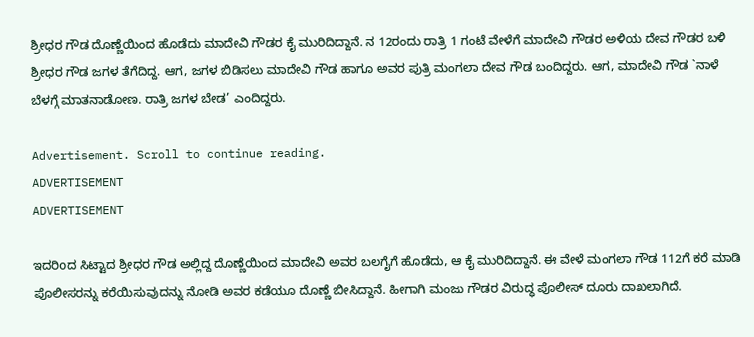ಶ್ರೀಧರ ಗೌಡ ದೊಣ್ಣೆಯಿಂದ ಹೊಡೆದು ಮಾದೇವಿ ಗೌಡರ ಕೈ ಮುರಿದಿದ್ದಾನೆ. ನ 12ರಂದು ರಾತ್ರಿ 1 ಗಂಟೆ ವೇಳೆಗೆ ಮಾದೇವಿ ಗೌಡರ ಅಳಿಯ ದೇವ ಗೌಡರ ಬಳಿ ಶ್ರೀಧರ ಗೌಡ ಜಗಳ ತೆಗೆದಿದ್ದ. ಆಗ, ಜಗಳ ಬಿಡಿಸಲು ಮಾದೇವಿ ಗೌಡ ಹಾಗೂ ಅವರ ಪುತ್ರಿ ಮಂಗಲಾ ದೇವ ಗೌಡ ಬಂದಿದ್ದರು. ಆಗ, ಮಾದೇವಿ ಗೌಡ `ನಾಳೆ ಬೆಳಗ್ಗೆ ಮಾತನಾಡೋಣ. ರಾತ್ರಿ ಜಗಳ ಬೇಡ’ ಎಂದಿದ್ದರು.

Advertisement. Scroll to continue reading.
ADVERTISEMENT
ADVERTISEMENT

ಇದರಿoದ ಸಿಟ್ಟಾದ ಶ್ರೀಧರ ಗೌಡ ಅಲ್ಲಿದ್ದ ದೊಣ್ಣೆಯಿಂದ ಮಾದೇವಿ ಅವರ ಬಲಗೈಗೆ ಹೊಡೆದು, ಆ ಕೈ ಮುರಿದಿದ್ದಾನೆ. ಈ ವೇಳೆ ಮಂಗಲಾ ಗೌಡ 112ಗೆ ಕರೆ ಮಾಡಿ ಪೊಲೀಸರನ್ನು ಕರೆಯಿಸುವುದನ್ನು ನೋಡಿ ಅವರ ಕಡೆಯೂ ದೊಣ್ಣೆ ಬೀಸಿದ್ದಾನೆ. ಹೀಗಾಗಿ ಮಂಜು ಗೌಡರ ವಿರುದ್ಧ ಪೊಲೀಸ್ ದೂರು ದಾಖಲಾಗಿದೆ.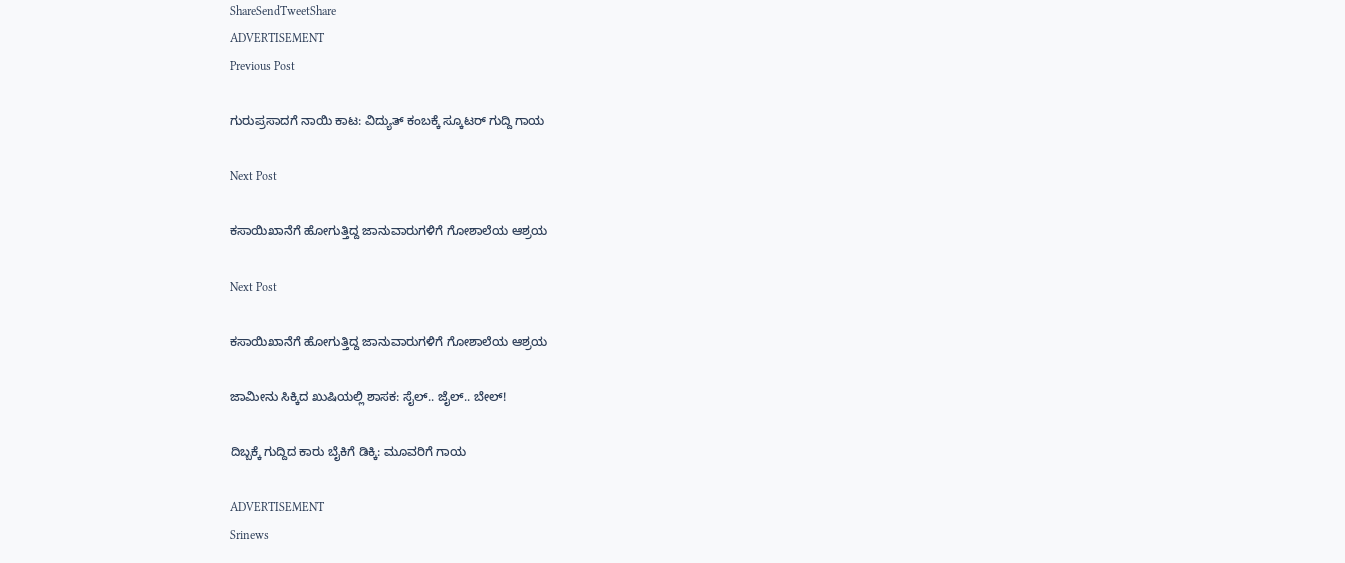ShareSendTweetShare
ADVERTISEMENT
Previous Post

ಗುರುಪ್ರಸಾದಗೆ ನಾಯಿ ಕಾಟ: ವಿದ್ಯುತ್ ಕಂಬಕ್ಕೆ ಸ್ಕೂಟರ್ ಗುದ್ದಿ ಗಾಯ

Next Post

ಕಸಾಯಿಖಾನೆಗೆ ಹೋಗುತ್ತಿದ್ದ ಜಾನುವಾರುಗಳಿಗೆ ಗೋಶಾಲೆಯ ಆಶ್ರಯ

Next Post

ಕಸಾಯಿಖಾನೆಗೆ ಹೋಗುತ್ತಿದ್ದ ಜಾನುವಾರುಗಳಿಗೆ ಗೋಶಾಲೆಯ ಆಶ್ರಯ

ಜಾಮೀನು ಸಿಕ್ಕಿದ ಖುಷಿಯಲ್ಲಿ ಶಾಸಕ: ಸೈಲ್.. ಜೈಲ್.. ಬೇಲ್!

ದಿಬ್ಬಕ್ಕೆ ಗುದ್ದಿದ ಕಾರು ಬೈಕಿಗೆ ಡಿಕ್ಕಿ: ಮೂವರಿಗೆ ಗಾಯ

ADVERTISEMENT
Srinews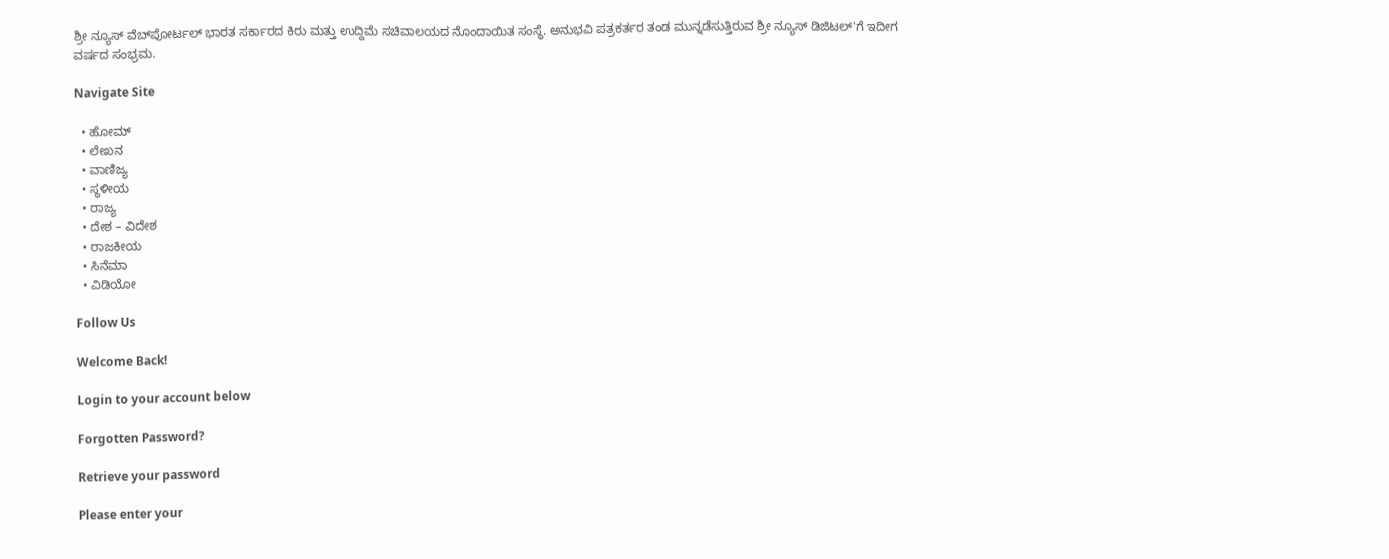ಶ್ರೀ ನ್ಯೂಸ್ ವೆಬ್‌ಪೋರ್ಟಲ್ ಭಾರತ ಸರ್ಕಾರದ ಕಿರು ಮತ್ತು ಉದ್ದಿಮೆ ಸಚಿವಾಲಯದ ನೊಂದಾಯಿತ ಸಂಸ್ಥೆ. ಅನುಭವಿ ಪತ್ರಕರ್ತರ ತಂಡ ಮುನ್ನಡೆಸುತ್ತಿರುವ ಶ್ರೀ ನ್ಯೂಸ್ ಡಿಜಿಟಲ್'ಗೆ ಇದೀಗ ವರ್ಷದ ಸಂಭ್ರಮ.

Navigate Site

  • ಹೋಮ್
  • ಲೇಖನ
  • ವಾಣಿಜ್ಯ
  • ಸ್ಥಳೀಯ
  • ರಾಜ್ಯ
  • ದೇಶ – ವಿದೇಶ
  • ರಾಜಕೀಯ
  • ಸಿನೆಮಾ
  • ವಿಡಿಯೋ

Follow Us

Welcome Back!

Login to your account below

Forgotten Password?

Retrieve your password

Please enter your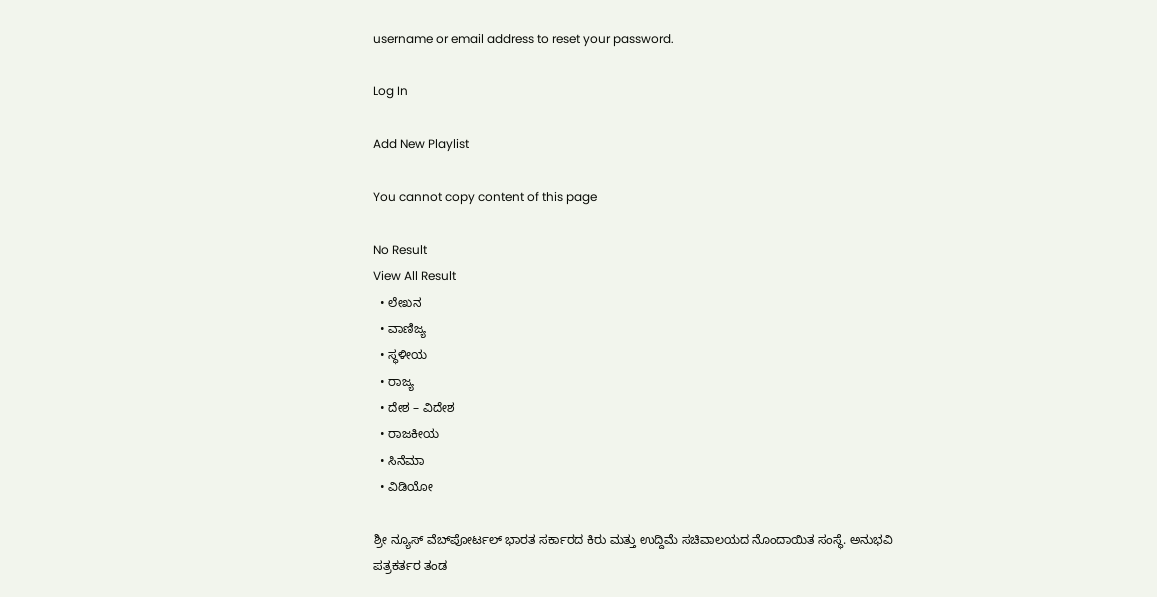username or email address to reset your password.

Log In

Add New Playlist

You cannot copy content of this page

No Result
View All Result
  • ಲೇಖನ
  • ವಾಣಿಜ್ಯ
  • ಸ್ಥಳೀಯ
  • ರಾಜ್ಯ
  • ದೇಶ – ವಿದೇಶ
  • ರಾಜಕೀಯ
  • ಸಿನೆಮಾ
  • ವಿಡಿಯೋ

ಶ್ರೀ ನ್ಯೂಸ್ ವೆಬ್‌ಪೋರ್ಟಲ್ ಭಾರತ ಸರ್ಕಾರದ ಕಿರು ಮತ್ತು ಉದ್ದಿಮೆ ಸಚಿವಾಲಯದ ನೊಂದಾಯಿತ ಸಂಸ್ಥೆ. ಅನುಭವಿ ಪತ್ರಕರ್ತರ ತಂಡ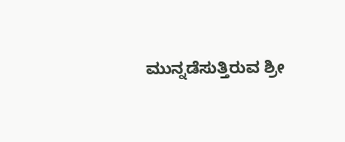ಮುನ್ನಡೆಸುತ್ತಿರುವ ಶ್ರೀ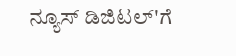ನ್ಯೂಸ್ ಡಿಜಿಟಲ್'ಗೆ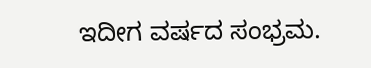ಇದೀಗ ವರ್ಷದ ಸಂಭ್ರಮ.